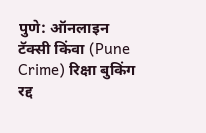पुणे: ऑनलाइन टॅक्सी किंवा (Pune Crime) रिक्षा बुकिंग रद्द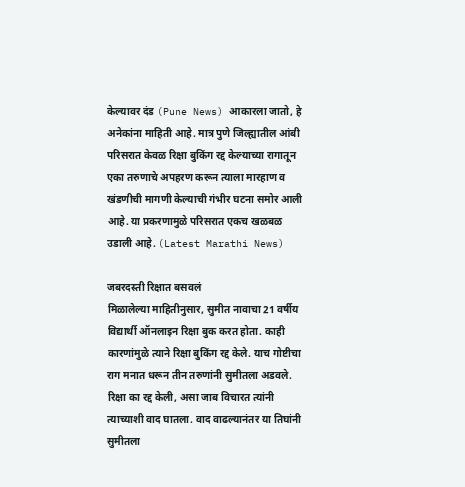केल्यावर दंड (Pune News) आकारला जातो, हे अनेकांना माहिती आहे. मात्र पुणे जिल्ह्यातील आंबी परिसरात केवळ रिक्षा बुकिंग रद्द केल्याच्या रागातून एका तरुणाचे अपहरण करून त्याला मारहाण व खंडणीची मागणी केल्याची गंभीर घटना समोर आली आहे. या प्रकरणामुळे परिसरात एकच खळबळ उडाली आहे. (Latest Marathi News)

जबरदस्ती रिक्षात बसवलं
मिळालेल्या माहितीनुसार, सुमीत नावाचा 21 वर्षीय विद्यार्थी ऑनलाइन रिक्षा बुक करत होता. काही कारणांमुळे त्याने रिक्षा बुकिंग रद्द केले. याच गोष्टीचा राग मनात धरून तीन तरुणांनी सुमीतला अडवले. रिक्षा का रद्द केली, असा जाब विचारत त्यांनी त्याच्याशी वाद घातला. वाद वाढल्यानंतर या तिघांनी सुमीतला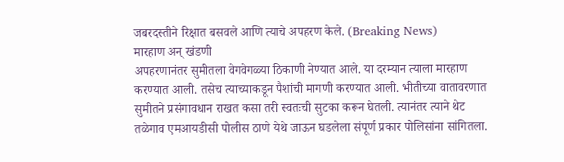जबरदस्तीने रिक्षात बसवले आणि त्याचे अपहरण केले. (Breaking News)
मारहाण अन् खंडणी
अपहरणानंतर सुमीतला वेगवेगळ्या ठिकाणी नेण्यात आले. या दरम्यान त्याला मारहाण करण्यात आली. तसेच त्याच्याकडून पैशांची मागणी करण्यात आली. भीतीच्या वातावरणात सुमीतने प्रसंगावधान राखत कसा तरी स्वतःची सुटका करून घेतली. त्यानंतर त्याने थेट तळेगाव एमआयडीसी पोलीस ठाणे येथे जाऊन घडलेला संपूर्ण प्रकार पोलिसांना सांगितला.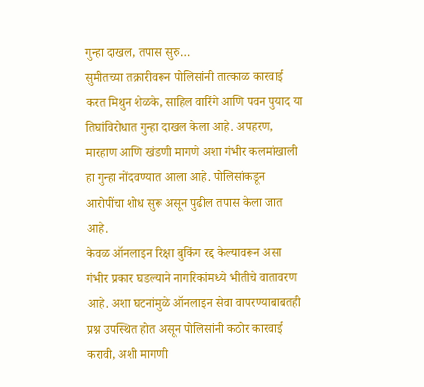गुन्हा दाखल, तपास सुरु…
सुमीतच्या तक्रारीवरून पोलिसांनी तात्काळ कारवाई करत मिथुन शेळके, साहिल वारिंगे आणि पवन पुयाद या तिघांविरोधात गुन्हा दाखल केला आहे. अपहरण, मारहाण आणि खंडणी मागणे अशा गंभीर कलमांखाली हा गुन्हा नोंदवण्यात आला आहे. पोलिसांकडून आरोपींचा शोध सुरू असून पुढील तपास केला जात आहे.
केवळ ऑनलाइन रिक्षा बुकिंग रद्द केल्यावरून असा गंभीर प्रकार घडल्याने नागरिकांमध्ये भीतीचे वातावरण आहे. अशा घटनांमुळे ऑनलाइन सेवा वापरण्याबाबतही प्रश्न उपस्थित होत असून पोलिसांनी कठोर कारवाई करावी, अशी मागणी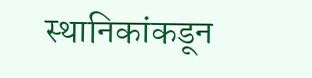स्थानिकांकडून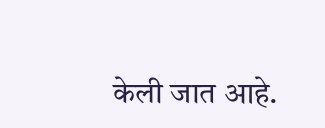केली जात आहे.